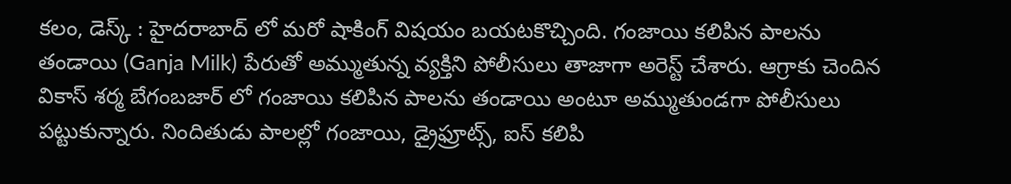కలం, డెస్క్ : హైదరాబాద్ లో మరో షాకింగ్ విషయం బయటకొచ్చింది. గంజాయి కలిపిన పాలను తండాయి (Ganja Milk) పేరుతో అమ్ముతున్న వ్యక్తిని పోలీసులు తాజాగా అరెస్ట్ చేశారు. ఆగ్రాకు చెందిన వికాస్ శర్మ బేగంబజార్ లో గంజాయి కలిపిన పాలను తండాయి అంటూ అమ్ముతుండగా పోలీసులు పట్టుకున్నారు. నిందితుడు పాలల్లో గంజాయి, డ్రైఫ్రూట్స్, ఐస్ కలిపి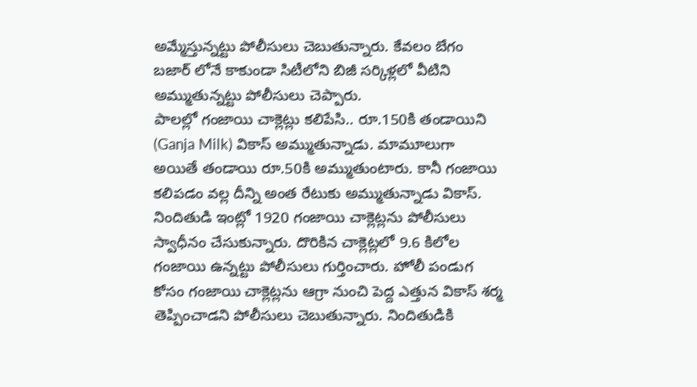అమ్మేస్తున్నట్టు పోలీసులు చెబుతున్నారు. కేవలం బేగం బజార్ లోనే కాకుండా సిటీలోని బిజీ సర్కిళ్లలో వీటిని అమ్ముతున్నట్టు పోలీసులు చెప్పారు.
పాలల్లో గంజాయి చాక్లెట్లు కలిపేసి.. రూ.150కి తండాయిని (Ganja Milk) వికాస్ అమ్ముతున్నాడు. మామూలుగా అయితే తండాయి రూ.50కి అమ్ముతుంటారు. కానీ గంజాయి కలిపడం వల్ల దీన్ని అంత రేటుకు అమ్ముతున్నాడు వికాస్. నిందితుడి ఇంట్లో 1920 గంజాయి చాక్లెట్లను పోలీసులు స్వాధీనం చేసుకున్నారు. దొరికిన చాక్లెట్లలో 9.6 కిలోల గంజాయి ఉన్నట్టు పోలీసులు గుర్తించారు. హోలీ పండుగ కోసం గంజాయి చాక్లెట్లను ఆగ్రా నుంచి పెద్ద ఎత్తున వికాస్ శర్మ తెప్పించాడని పోలీసులు చెబుతున్నారు. నిందితుడికి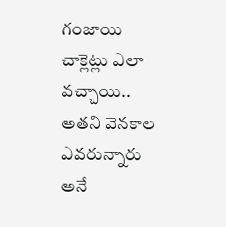గంజాయి చాక్లెట్లు ఎలా వచ్చాయి.. అతని వెనకాల ఎవరున్నారు అనే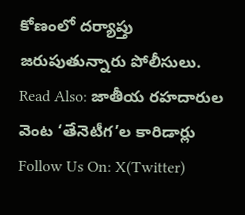కోణంలో దర్యాప్తు జరుపుతున్నారు పోలీసులు.
Read Also: జాతీయ రహదారుల వెంట ‘తేనెటీగ’ల కారిడార్లు
Follow Us On: X(Twitter)